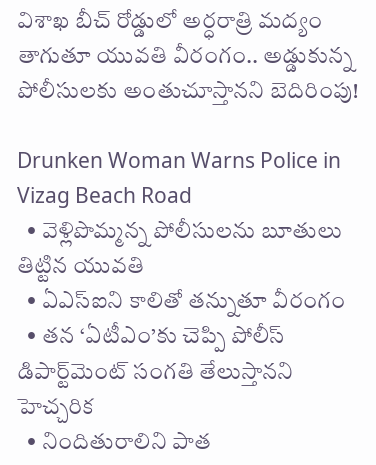విశాఖ బీచ్ రోడ్డులో అర్ధరాత్రి మద్యం తాగుతూ యువతి వీరంగం.. అడ్డుకున్న పోలీసులకు అంతుచూస్తానని బెదిరింపు!

Drunken Woman Warns Police in Vizag Beach Road
  • వెళ్లిపొమ్మన్న పోలీసులను బూతులు తిట్టిన యువతి
  • ఏఎస్‌ఐని కాలితో తన్నుతూ వీరంగం
  • తన ‘ఏటీఎం’కు చెప్పి పోలీస్ డిపార్ట్‌మెంట్ సంగతి తేలుస్తానని హెచ్చరిక
  • నిందితురాలిని పాత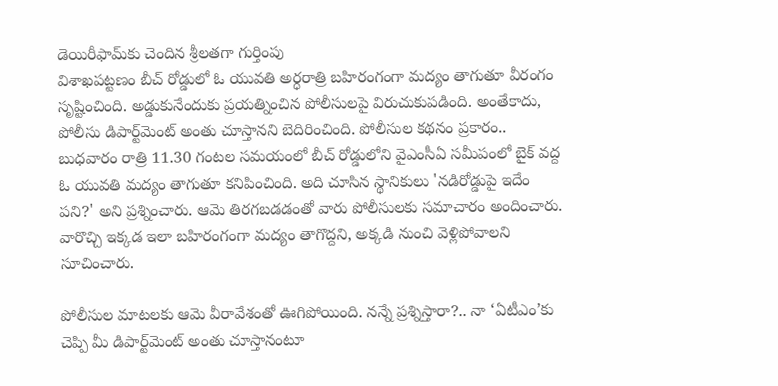డెయిరీఫామ్‌కు చెందిన శ్రీలతగా గుర్తింపు
విశాఖపట్టణం బీచ్ రోడ్డులో ఓ యువతి అర్ధరాత్రి బహిరంగంగా మద్యం తాగుతూ వీరంగం సృష్టించింది. అడ్డుకునేందుకు ప్రయత్నించిన పోలీసులపై విరుచుకుపడింది. అంతేకాదు, పోలీసు డిపార్ట్‌మెంట్ అంతు చూస్తానని బెదిరించింది. పోలీసుల కథనం ప్రకారం.. బుధవారం రాత్రి 11.30 గంటల సమయంలో బీచ్ రోడ్డులోని వైఎంసీఏ సమీపంలో బైక్‌ వద్ద ఓ యువతి మద్యం తాగుతూ కనిపించింది. అది చూసిన స్థానికులు 'నడిరోడ్డుపై ఇదేం పని?' అని ప్రశ్నించారు. ఆమె తిరగబడడంతో వారు పోలీసులకు సమాచారం అందించారు. వారొచ్చి ఇక్కడ ఇలా బహిరంగంగా మద్యం తాగొద్దని, అక్కడి నుంచి వెళ్లిపోవాలని సూచించారు.

పోలీసుల మాటలకు ఆమె వీరావేశంతో ఊగిపోయింది. నన్నే ప్రశ్నిస్తారా?.. నా ‘ఏటీఎం’కు చెప్పి మీ డిపార్ట్‌మెంట్ అంతు చూస్తానంటూ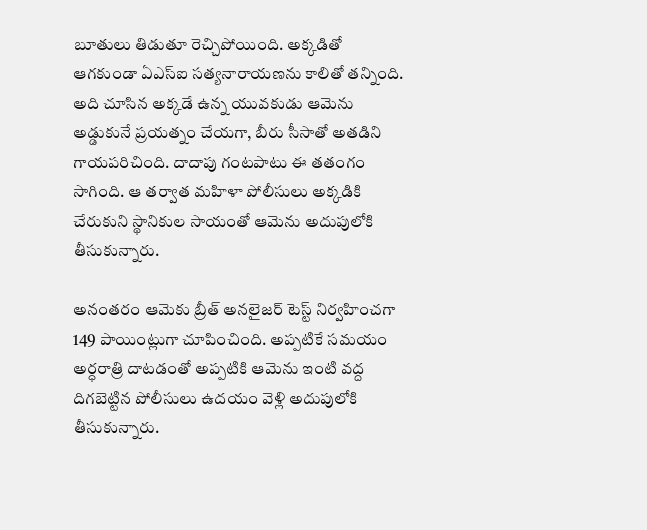బూతులు తిడుతూ రెచ్చిపోయింది. అక్కడితో ఆగకుండా ఏఎస్ఐ సత్యనారాయణను కాలితో తన్నింది. అది చూసిన అక్కడే ఉన్న యువకుడు ఆమెను అడ్డుకునే ప్రయత్నం చేయగా, బీరు సీసాతో అతడిని గాయపరిచింది. దాదాపు గంటపాటు ఈ తతంగం సాగింది. ఆ తర్వాత మహిళా పోలీసులు అక్కడికి చేరుకుని స్థానికుల సాయంతో ఆమెను అదుపులోకి తీసుకున్నారు.

అనంతరం ఆమెకు బ్రీత్ అనలైజర్ టెస్ట్ నిర్వహించగా 149 పాయింట్లుగా చూపించింది. అప్పటికే సమయం అర్ధరాత్రి దాటడంతో అప్పటికి ఆమెను ఇంటి వద్ద దిగబెట్టిన పోలీసులు ఉదయం వెళ్లి అదుపులోకి తీసుకున్నారు.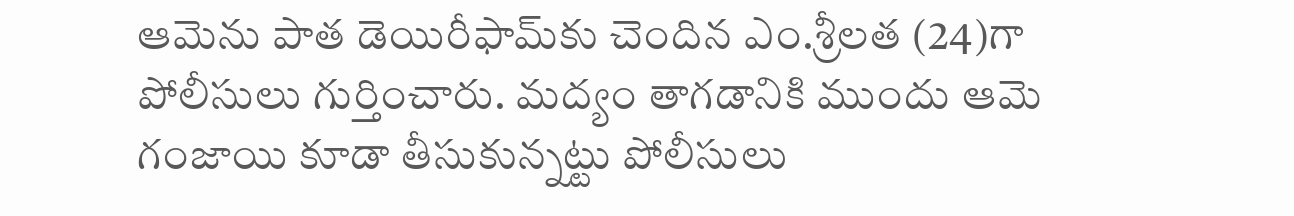ఆమెను పాత డెయిరీఫామ్‌కు చెందిన ఎం.శ్రీలత (24)గా పోలీసులు గుర్తించారు. మద్యం తాగడానికి ముందు ఆమె గంజాయి కూడా తీసుకున్నట్టు పోలీసులు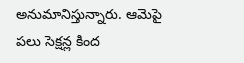అనుమానిస్తున్నారు. ఆమెపై పలు సెక్షన్ల కింద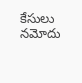కేసులు నమోదు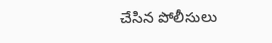చేసిన పోలీసులు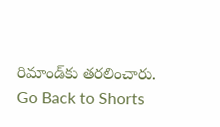రిమాండ్‌కు తరలించారు.
Go Back to Shorts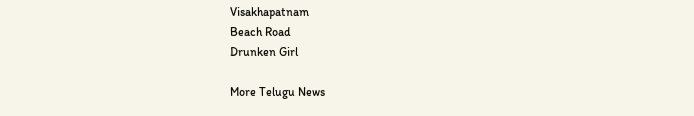Visakhapatnam
Beach Road
Drunken Girl

More Telugu News